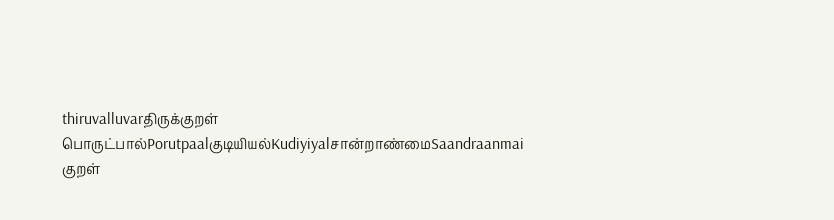thiruvalluvarதிருக்குறள்
பொருட்பால்Porutpaalகுடியியல்Kudiyiyalசான்றாண்மைSaandraanmai
குறள்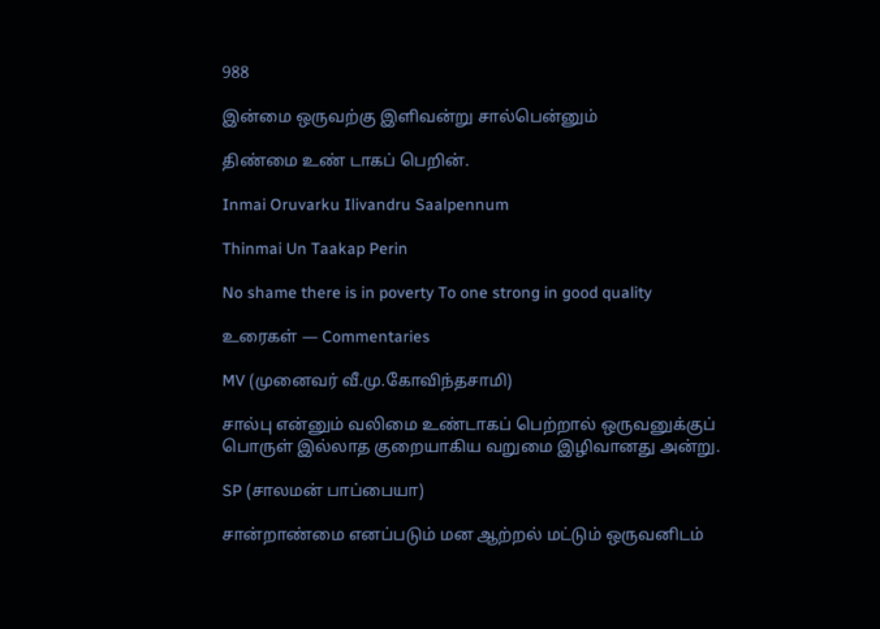988

இன்மை ஒருவற்கு இளிவன்று சால்பென்னும்

திண்மை உண் டாகப் பெறின்.

Inmai Oruvarku Ilivandru Saalpennum

Thinmai Un Taakap Perin

No shame there is in poverty To one strong in good quality

உரைகள் — Commentaries

MV (முனைவர் வீ.மு.கோவிந்தசாமி)

சால்பு என்னும் வலிமை உண்டாகப் பெற்றால் ஒருவனுக்குப் பொருள் இல்லாத குறையாகிய வறுமை இழிவானது அன்று.

SP (சாலமன் பாப்பையா)

சான்றாண்மை எனப்படும் மன ஆற்றல் மட்டும் ஒருவனிடம்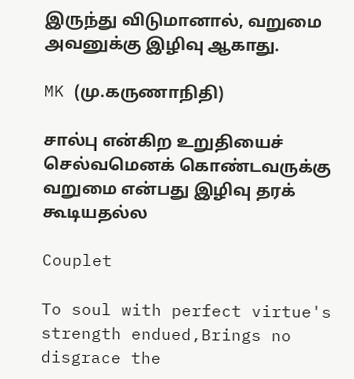இருந்து விடுமானால், வறுமை அவனுக்கு இழிவு ஆகாது.

MK (மு.கருணாநிதி)

சால்பு என்கிற உறுதியைச் செல்வமெனக் கொண்டவருக்கு வறுமை என்பது இழிவு தரக் கூடியதல்ல

Couplet

To soul with perfect virtue's strength endued,Brings no disgrace the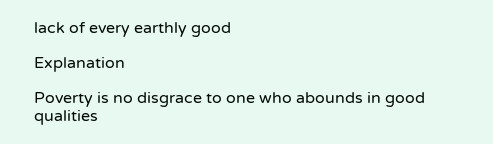lack of every earthly good

Explanation

Poverty is no disgrace to one who abounds in good qualities